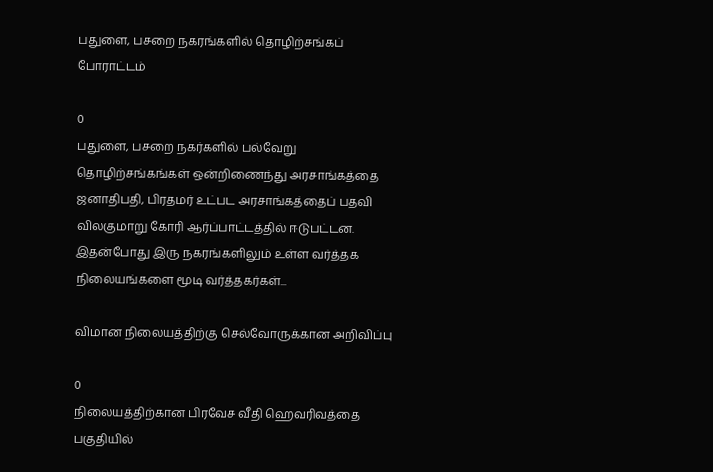பதுளை, பசறை நகரங்களில் தொழிற்சங்கப் போராட்டம்

0
பதுளை, பசறை நகர்களில் பல்வேறு தொழிற்சங்கங்கள் ஒன்றிணைந்து அரசாங்கத்தை  ஜனாதிபதி, பிரதமர் உட்பட அரசாங்கத்தைப் பதவி விலகுமாறு கோரி ஆர்ப்பாட்டத்தில் ஈடுபட்டன. இதன்போது இரு நகரங்களிலும் உள்ள வர்த்தக நிலையங்களை மூடி வர்த்தகர்கள்...

விமான நிலையத்திற்கு செல்வோருக்கான அறிவிப்பு

0
நிலையத்திற்கான பிரவேச வீதி ஹெவரிவத்தை பகுதியில்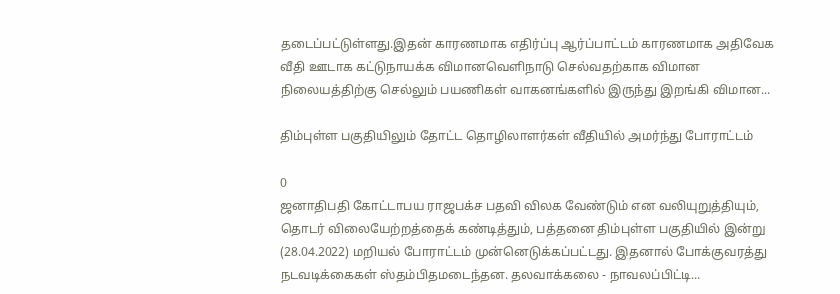தடைப்பட்டுள்ளது.இதன் காரணமாக எதிர்ப்பு ஆர்ப்பாட்டம் காரணமாக அதிவேக வீதி ஊடாக கட்டுநாயக்க விமானவௌிநாடு செல்வதற்காக விமான நிலையத்திற்கு செல்லும் பயணிகள் வாகனங்களில் இருந்து இறங்கி விமான...

திம்புள்ள பகுதியிலும் தோட்ட தொழிலாளர்கள் வீதியில் அமர்ந்து போராட்டம்

0
ஜனாதிபதி கோட்டாபய ராஜபக்ச பதவி விலக வேண்டும் என வலியுறுத்தியும், தொடர் விலையேற்றத்தைக் கண்டித்தும், பத்தனை திம்புள்ள பகுதியில் இன்று (28.04.2022) மறியல் போராட்டம் முன்னெடுக்கப்பட்டது. இதனால் போக்குவரத்து நடவடிக்கைகள் ஸ்தம்பிதமடைந்தன. தலவாக்கலை - நாவலப்பிட்டி...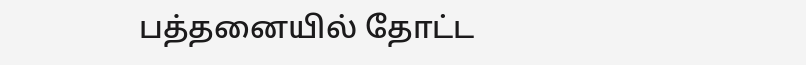பத்தனையில் தோட்ட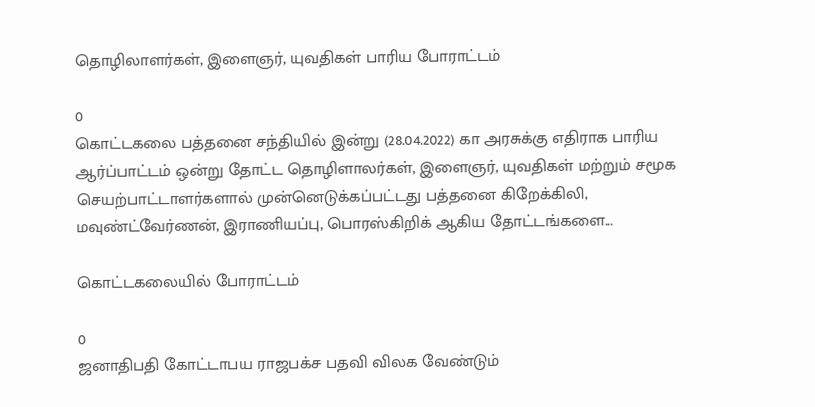தொழிலாளர்கள், இளைஞர், யுவதிகள் பாரிய போராட்டம்

0
கொட்டகலை பத்தனை சந்தியில் இன்று (28.04.2022) கா அரசுக்கு எதிராக பாரிய  ஆர்ப்பாட்டம் ஒன்று தோட்ட தொழிளாலர்கள், இளைஞர், யுவதிகள் மற்றும் சமூக செயற்பாட்டாளர்களால் முன்னெடுக்கப்பட்டது பத்தனை கிறேக்கிலி, மவுண்ட்வேர்ணன், இராணியப்பு, பொரஸ்கிறிக் ஆகிய தோட்டங்களை...

கொட்டகலையில் போராட்டம்

0
ஜனாதிபதி கோட்டாபய ராஜபக்ச பதவி விலக வேண்டும்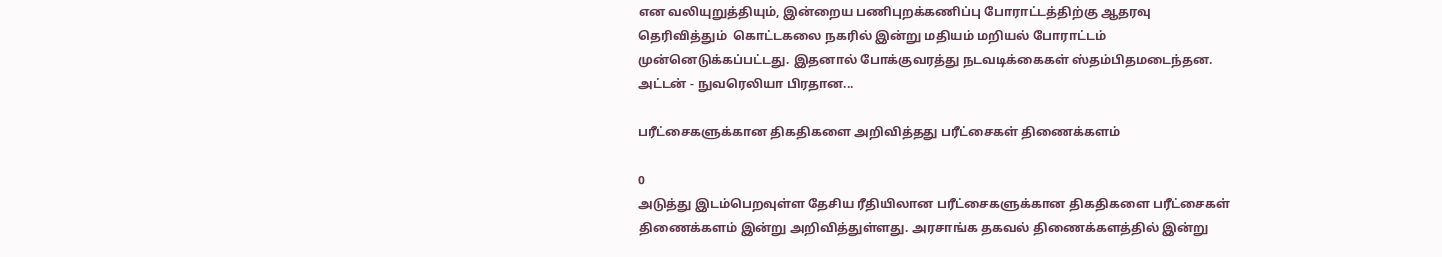என வலியுறுத்தியும், இன்றைய பணிபுறக்கணிப்பு போராட்டத்திற்கு ஆதரவு தெரிவித்தும்  கொட்டகலை நகரில் இன்று மதியம் மறியல் போராட்டம் முன்னெடுக்கப்பட்டது. இதனால் போக்குவரத்து நடவடிக்கைகள் ஸ்தம்பிதமடைந்தன. அட்டன் - நுவரெலியா பிரதான...

பரீட்சைகளுக்கான திகதிகளை அறிவித்தது பரீட்சைகள் திணைக்களம்

0
அடுத்து இடம்பெறவுள்ள தேசிய ரீதியிலான பரீட்சைகளுக்கான திகதிகளை பரீட்சைகள் திணைக்களம் இன்று அறிவித்துள்ளது. அரசாங்க தகவல் திணைக்களத்தில் இன்று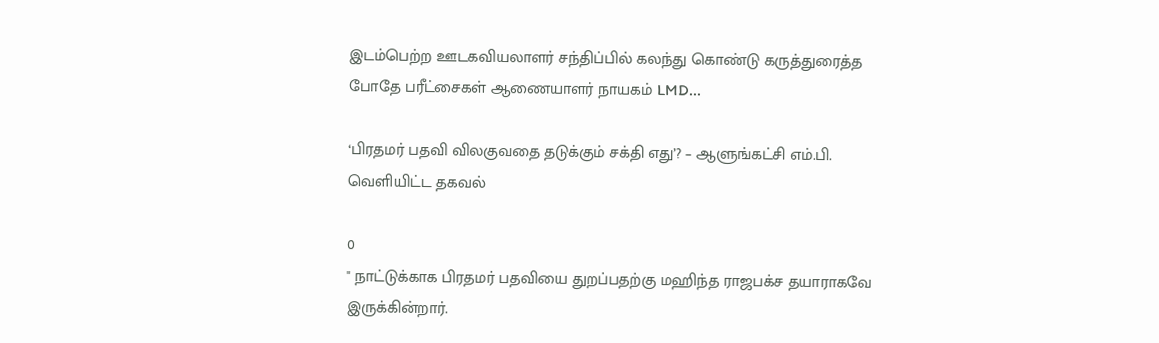இடம்பெற்ற ஊடகவியலாளர் சந்திப்பில் கலந்து கொண்டு கருத்துரைத்த போதே பரீட்சைகள் ஆணையாளர் நாயகம் LMD...

‘பிரதமர் பதவி விலகுவதை தடுக்கும் சக்தி எது’? – ஆளுங்கட்சி எம்.பி. வெளியிட்ட தகவல்

0
" நாட்டுக்காக பிரதமர் பதவியை துறப்பதற்கு மஹிந்த ராஜபக்ச தயாராகவே இருக்கின்றார்.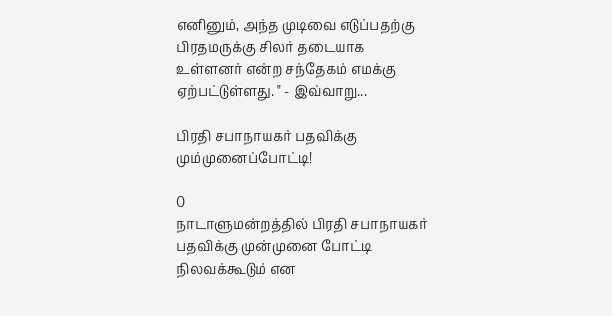எனினும், அந்த முடிவை எடுப்பதற்கு பிரதமருக்கு சிலர் தடையாக உள்ளனர் என்ற சந்தேகம் எமக்கு ஏற்பட்டுள்ளது. " - இவ்வாறு...

பிரதி சபாநாயகர் பதவிக்கு மும்முனைப்போட்டி!

0
நாடாளுமன்றத்தில் பிரதி சபாநாயகர் பதவிக்கு முன்முனை போட்டி நிலவக்கூடும் என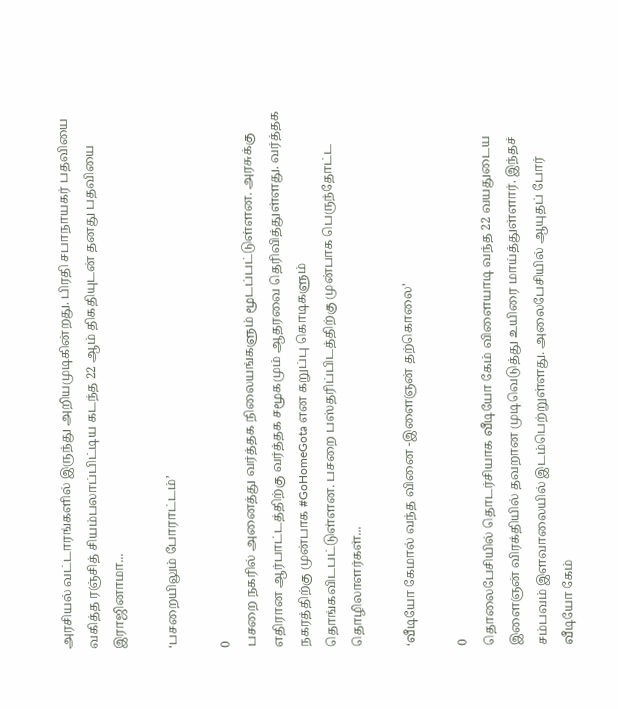அரசியல் வட்டாரங்களில் இருந்து அறியமுடிகின்றது. பிரதி சபாநாயகர் பதவியை வகித்த ரஞ்சித் சியம்பலாப்பிட்டிய கடந்த 22 ஆம் திகதியுடன் தனது பதவியை இராஜினாமா...

‘பசறையிலும் போராட்டம்’

0
பசறை நகரில் அனைத்து வர்த்தக நிலையங்களும் மூடப்பட்டுள்ளன. அரசுக்கு எதிரான ஆர்பாட்டத்திற்கு வர்த்தக சமூகமும் ஆதரவை தெரிவித்துள்ளது. வர்த்தக நகரத்திற்கு முன்பாக #GoHomeGota என கறுப்பு கொடிகளும் தொங்கவிடபட்டுள்ளன. பசறை பஸ்தரிப்பிடத்திற்கு முன்பாக பெருந்தோட்ட தொழிலாளர்கள்...

‘வீடியோ கேமால் வந்த வினை -இளைஞன் தற்கொலை’

0
தொலைபேசியில் தொடர்சியாக வீடியோ கேம் விளையாடி வந்த 22 வயதுடைய இளைஞன் விரக்தியில் தவறான முடிவெடுத்து உயிரை மாய்த்துள்ளார். இந்தச் சம்பவம் இளவாலையில் இடம்பெற்றுள்ளது. அலைபேசியில் ஆயுதப் போர் வீடியோ கேம்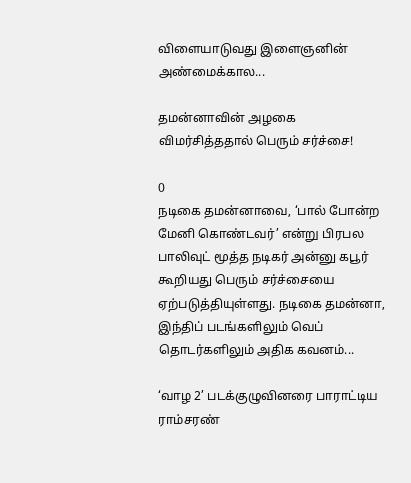விளையாடுவது இளைஞனின் அண்மைக்கால...

தமன்னாவின் அழகை விமர்சித்ததால் பெரும் சர்ச்சை!

0
நடிகை தமன்னாவை, ‘பால் போன்ற மேனி கொண்டவர்’ என்று பிரபல பாலிவுட் மூத்த நடிகர் அன்னு கபூர் கூறியது பெரும் சர்ச்சையை ஏற்படுத்தியுள்ளது. நடிகை தமன்னா, இந்திப் படங்களிலும் வெப் தொடர்களிலும் அதிக கவனம்...

‘வாழ 2’ படக்குழுவினரை பாராட்டிய ராம்சரண்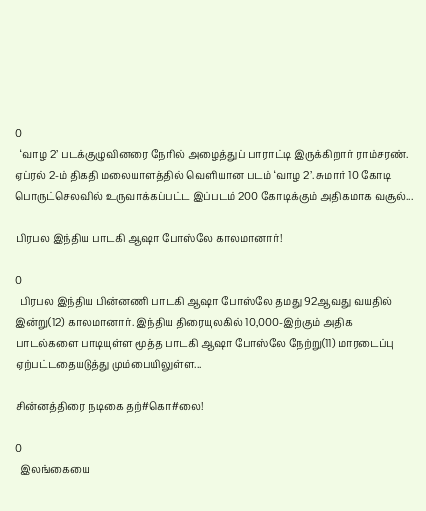0
  ‘வாழ 2’ படக்குழுவினரை நேரில் அழைத்துப் பாராட்டி இருக்கிறார் ராம்சரண். ஏப்ரல் 2-ம் திகதி மலையாளத்தில் வெளியான படம் ‘வாழ 2’. சுமார் 10 கோடி பொருட்செலவில் உருவாக்கப்பட்ட இப்படம் 200 கோடிக்கும் அதிகமாக வசூல்...

பிரபல இந்திய பாடகி ஆஷா போஸ்லே காலமானார்!

0
  பிரபல இந்திய பின்னணி பாடகி ஆஷா போஸ்லே தமது 92ஆவது வயதில் இன்று(12) காலமானார். இந்திய திரையுலகில் 10,000-இற்கும் அதிக பாடல்களை பாடியுள்ள மூத்த பாடகி ஆஷா போஸ்லே நேற்று(11) மாரடைப்பு ஏற்பட்டதையடுத்து மும்பையிலுள்ள...

சின்னத்திரை நடிகை தற்#கொ#லை!

0
  இலங்கையை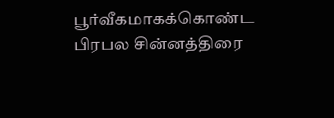பூர்வீகமாகக்கொண்ட பிரபல சின்னத்திரை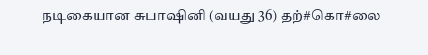நடிகையான சுபாஷினி (வயது 36) தற்#கொ#லை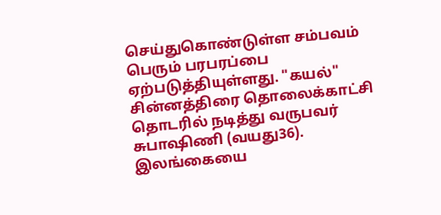செய்துகொண்டுள்ள சம்பவம் பெரும் பரபரப்பை ஏற்படுத்தியுள்ளது. "கயல்" சின்னத்திரை தொலைக்காட்சி தொடரில் நடித்து வருபவர் சுபாஷிணி (வயது36). இலங்கையை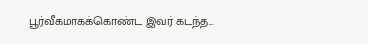பூர்வீகமாகக்கொண்ட இவர் கடந்த...